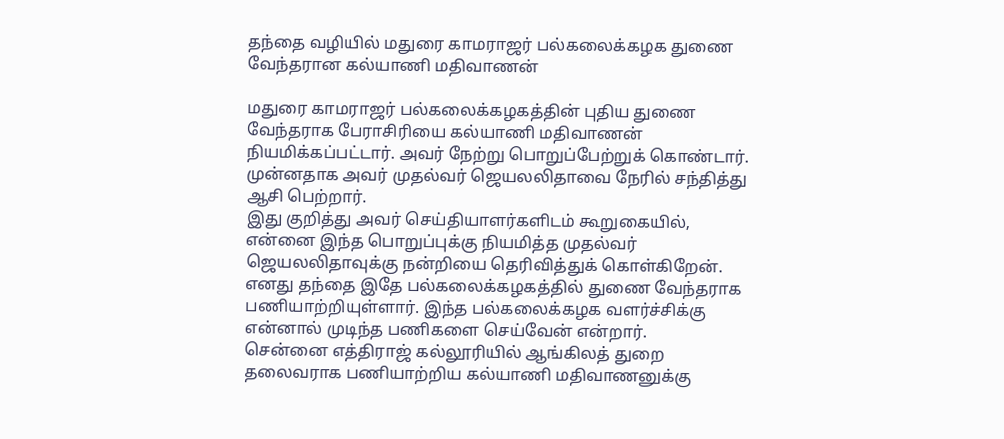தந்தை வழியில் மதுரை காமராஜர் பல்கலைக்கழக துணை வேந்தரான கல்யாணி மதிவாணன்

மதுரை காமராஜர் பல்கலைக்கழகத்தின் புதிய துணை வேந்தராக பேராசிரியை கல்யாணி மதிவாணன் நியமிக்கப்பட்டார். அவர் நேற்று பொறுப்பேற்றுக் கொண்டார். முன்னதாக அவர் முதல்வர் ஜெயலலிதாவை நேரில் சந்தித்து ஆசி பெற்றார்.
இது குறித்து அவர் செய்தியாளர்களிடம் கூறுகையில்,
என்னை இந்த பொறுப்புக்கு நியமித்த முதல்வர் ஜெயலலிதாவுக்கு நன்றியை தெரிவித்துக் கொள்கிறேன். எனது தந்தை இதே பல்கலைக்கழகத்தில் துணை வேந்தராக பணியாற்றியுள்ளார். இந்த பல்கலைக்கழக வளர்ச்சிக்கு என்னால் முடிந்த பணிகளை செய்வேன் என்றார்.
சென்னை எத்திராஜ் கல்லூரியில் ஆங்கிலத் துறை தலைவராக பணியாற்றிய கல்யாணி மதிவாணனுக்கு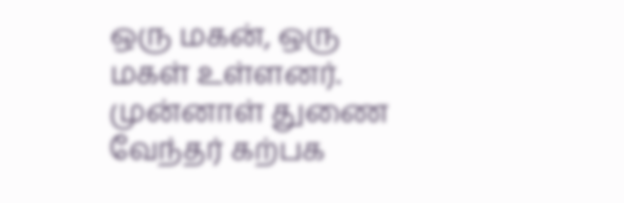ஒரு மகன், ஒரு மகள் உள்ளனர்.
முன்னாள் துணை வேந்தர் கற்பக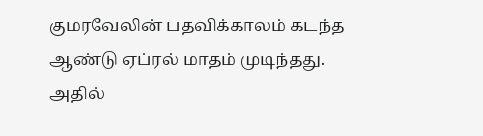குமரவேலின் பதவிக்காலம் கடந்த ஆண்டு ஏப்ரல் மாதம் முடிந்தது. அதில்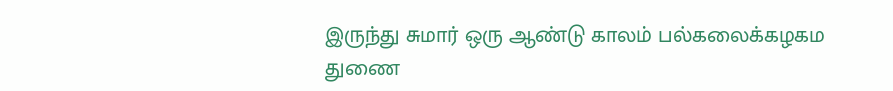இருந்து சுமார் ஒரு ஆண்டு காலம் பல்கலைக்கழகம துணை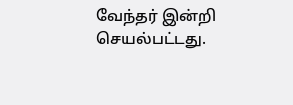வேந்தர் இன்றி செயல்பட்டது.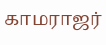காமராஜர்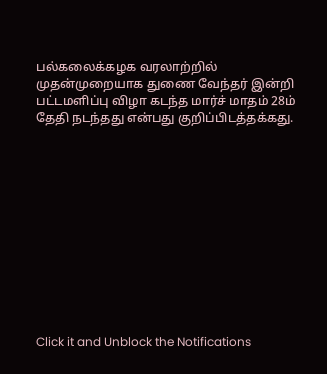பல்கலைக்கழக வரலாற்றில் முதன்முறையாக துணை வேந்தர் இன்றி பட்டமளிப்பு விழா கடந்த மார்ச் மாதம் 28ம் தேதி நடந்தது என்பது குறிப்பிடத்தக்கது.












Click it and Unblock the Notifications